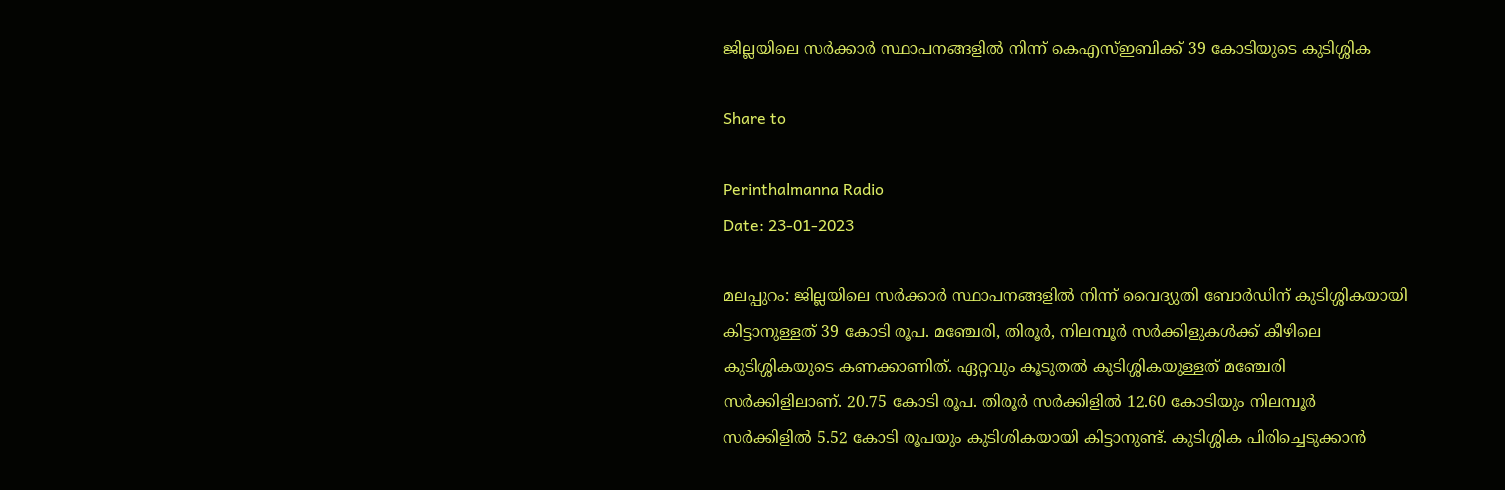ജില്ലയിലെ സർക്കാർ സ്ഥാപനങ്ങളിൽ നിന്ന് കെഎസ്ഇബിക്ക് 39 കോടിയുടെ കുടിശ്ശിക

Share to

Perinthalmanna Radio
Date: 23-01-2023

മലപ്പുറം: ജില്ലയിലെ സർക്കാർ സ്ഥാപനങ്ങളിൽ നിന്ന് വൈദ്യുതി ബോർഡിന് കുടിശ്ശികയായി കിട്ടാനുള്ളത് 39 കോടി രൂപ. മഞ്ചേരി, തിരൂർ, നിലമ്പൂർ സർക്കിളുകൾക്ക് കീഴിലെ കുടിശ്ശികയുടെ കണക്കാണിത്. ഏറ്റവും കൂടുതൽ കുടിശ്ശികയുള്ളത് മഞ്ചേരി സർക്കിളിലാണ്. 20.75 കോടി രൂപ. തിരൂർ സർക്കിളിൽ 12.60 കോടിയും നിലമ്പൂർ സർക്കിളിൽ 5.52 കോടി രൂപയും കുടിശികയായി കിട്ടാനുണ്ട്. കുടിശ്ശിക പിരിച്ചെടുക്കാൻ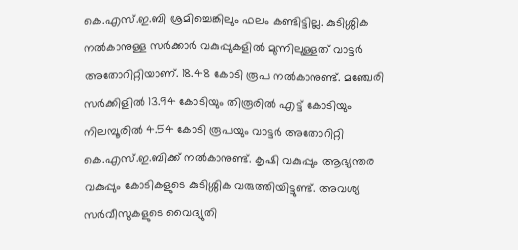കെ.എസ്.ഇ.ബി ശ്രമിച്ചെങ്കിലും ഫലം കണ്ടിട്ടില്ല. കുടിശ്ശിക നൽകാനുള്ള സർക്കാർ വകുപ്പുകളിൽ മുന്നിലുള്ളത് വാട്ടർ അതോറിറ്റിയാണ്. 18.48 കോടി രൂപ നൽകാനുണ്ട്. മഞ്ചേരി സർക്കിളിൽ 13.94 കോടിയും തിരൂരിൽ എട്ട് കോടിയും നിലമ്പൂരിൽ 4.54 കോടി രൂപയും വാട്ടർ അതോറിറ്റി കെ.എസ്.ഇ.ബിക്ക് നൽകാനുണ്ട്. കൃഷി വകുപ്പും ആഭ്യന്തര വകുപ്പും കോടികളുടെ കുടിശ്ശിക വരുത്തിയിട്ടുണ്ട്. അവശ്യ സർവീസുകളുടെ വൈദ്യുതി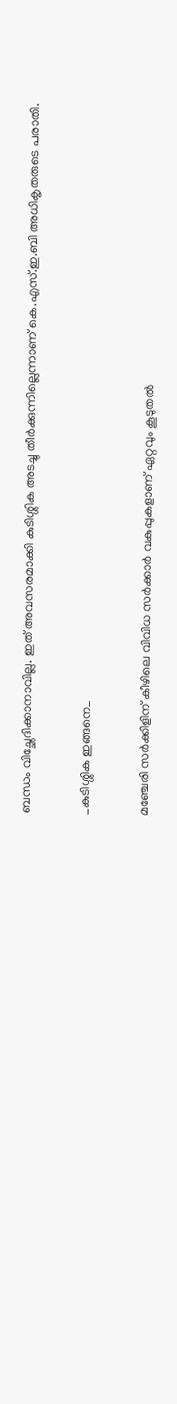ബന്ധം വിച്ഛേദിക്കാനാവില്ല. ഇത് അവസരമാക്കി കുടിശ്ശിക അടച്ചു തീർക്കുന്നില്ലെന്നാണ് കെ.എസ്.ഇ.ബി അധികൃതരുടെ പരാതി.

_കുടിശ്ശിക ഇങ്ങനെ_

മഞ്ചേരി സർക്കിളിന് കീഴിലെ വിവിധ സർക്കാർ വകുപ്പുകളാണ് ഏറ്റവും കൂടുതൽ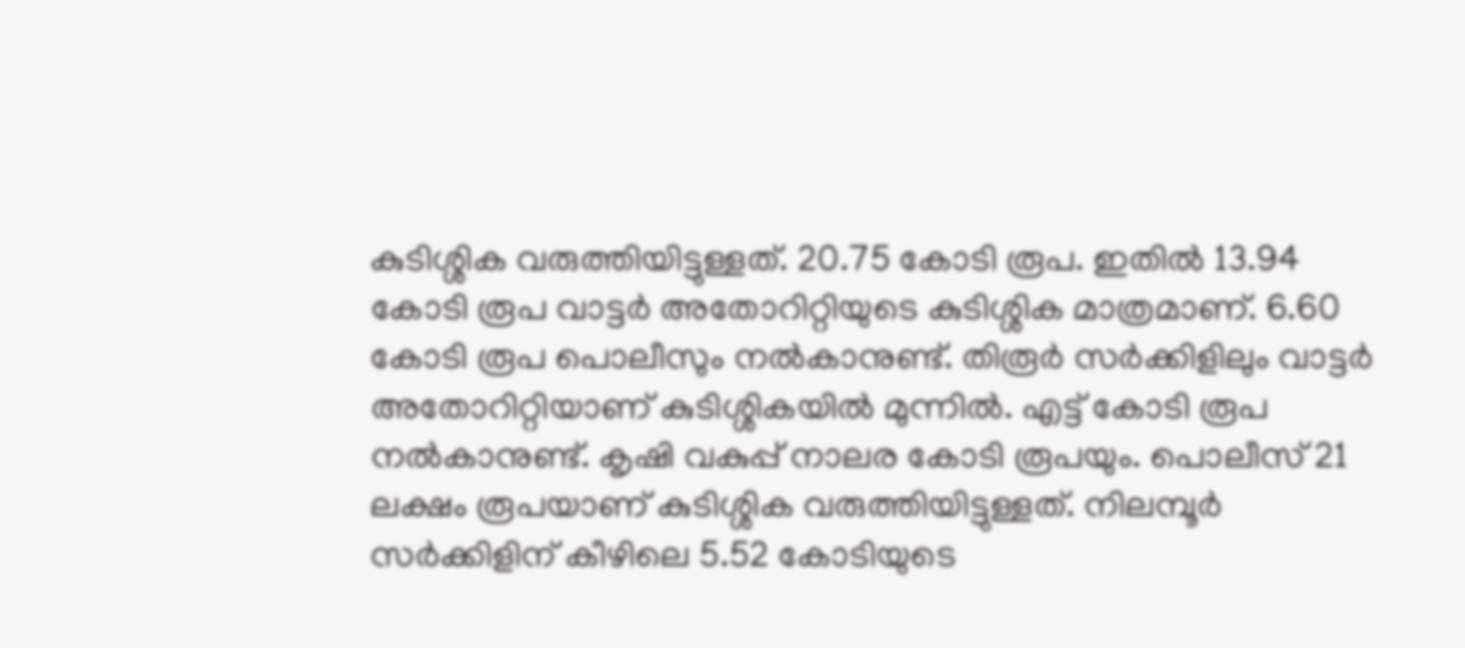കുടിശ്ശിക വരുത്തിയിട്ടുള്ളത്. 20.75 കോടി രൂപ. ഇതിൽ 13.94 കോടി രൂപ വാട്ടർ അതോറിറ്റിയുടെ കുടിശ്ശിക മാത്രമാണ്. 6.60 കോടി രൂപ പൊലീസും നൽകാനുണ്ട്. തിരൂർ സർക്കിളിലും വാട്ടർ അതോറിറ്റിയാണ് കുടിശ്ശികയിൽ മുന്നിൽ. എട്ട് കോടി രൂപ നൽകാനുണ്ട്. കൃഷി വകുപ്പ് നാലര കോടി രൂപയും. പൊലീസ് 21 ലക്ഷം രൂപയാണ് കുടിശ്ശിക വരുത്തിയിട്ടുള്ളത്. നിലമ്പൂർ സർക്കിളിന് കീഴിലെ 5.52 കോടിയുടെ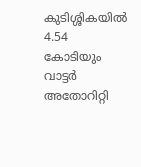കുടിശ്ശികയിൽ 4.54 കോടിയും വാട്ടർ അതോറിറ്റി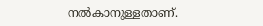നൽകാനുള്ളതാണ്.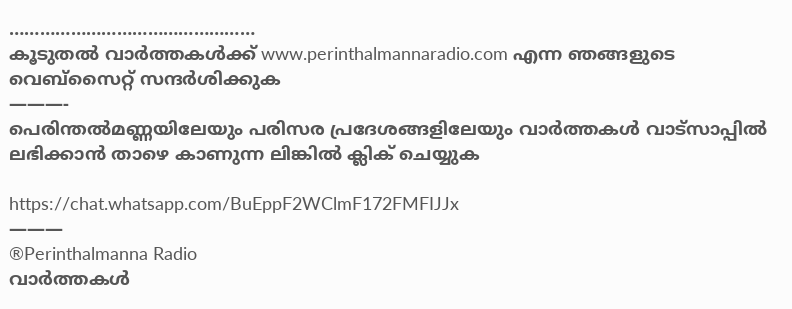…………………………………………
കൂടുതൽ വാർത്തകൾക്ക് www.perinthalmannaradio.com എന്ന ഞങ്ങളുടെ വെബ്സൈറ്റ് സന്ദര്‍ശിക്കുക
———-
പെരിന്തൽമണ്ണയിലേയും പരിസര പ്രദേശങ്ങളിലേയും വാർത്തകൾ വാട്സാപ്പിൽ   ലഭിക്കാൻ താഴെ കാണുന്ന ലിങ്കിൽ ക്ലിക് ചെയ്യുക

https://chat.whatsapp.com/BuEppF2WClmF172FMFIJJx
———
®Perinthalmanna Radio
വാർത്തകൾ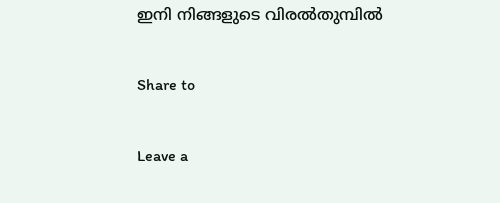ഇനി നിങ്ങളുടെ വിരൽതുമ്പിൽ

Share to

Leave a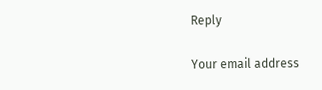Reply

Your email address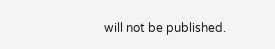will not be published.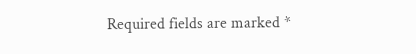Required fields are marked *